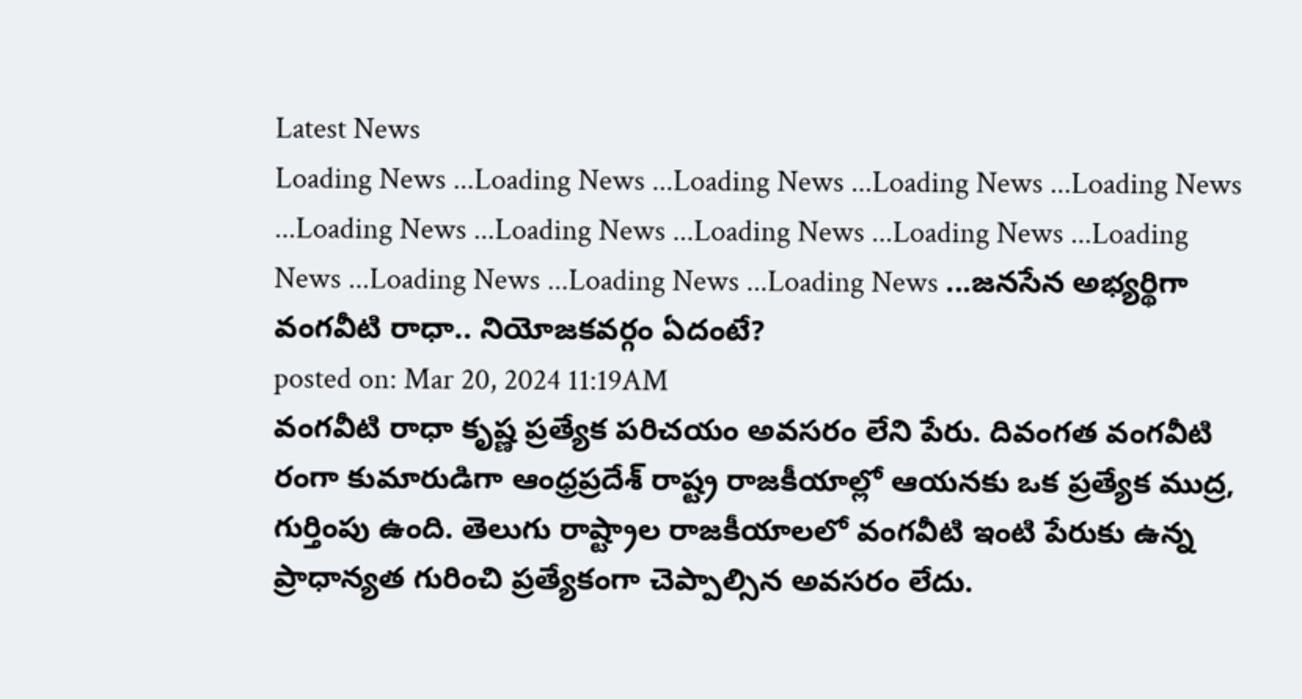Latest News
Loading News ...Loading News ...Loading News ...Loading News ...Loading News ...Loading News ...Loading News ...Loading News ...Loading News ...Loading News ...Loading News ...Loading News ...Loading News ...జనసేన అభ్యర్థిగా వంగవీటి రాధా.. నియోజకవర్గం ఏదంటే?
posted on: Mar 20, 2024 11:19AM
వంగవీటి రాధా కృష్ణ ప్రత్యేక పరిచయం అవసరం లేని పేరు. దివంగత వంగవీటి రంగా కుమారుడిగా ఆంధ్రప్రదేశ్ రాష్ట్ర రాజకీయాల్లో ఆయనకు ఒక ప్రత్యేక ముద్ర, గుర్తింపు ఉంది. తెలుగు రాష్ట్రాల రాజకీయాలలో వంగవీటి ఇంటి పేరుకు ఉన్న ప్రాధాన్యత గురించి ప్రత్యేకంగా చెప్పాల్సిన అవసరం లేదు.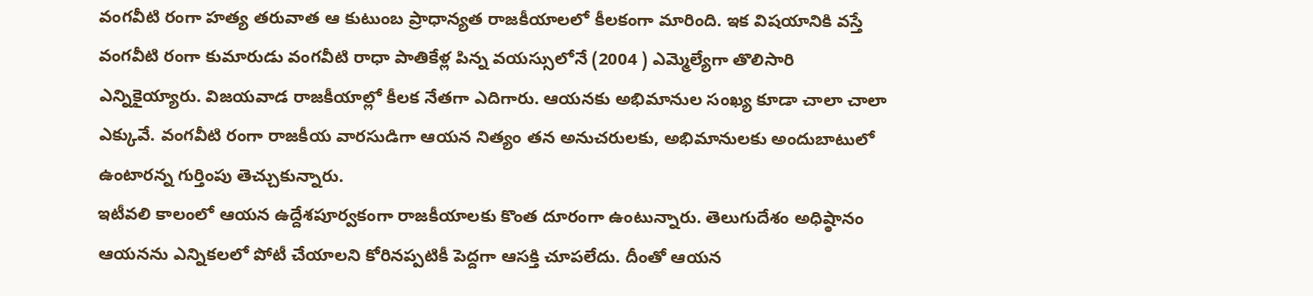వంగవీటి రంగా హత్య తరువాత ఆ కుటుంబ ప్రాధాన్యత రాజకీయాలలో కీలకంగా మారింది. ఇక విషయానికి వస్తే వంగవీటి రంగా కుమారుడు వంగవీటి రాధా పాతికేళ్ల పిన్న వయస్సులోనే (2004 ) ఎమ్మెల్యేగా తొలిసారి ఎన్నికైయ్యారు. విజయవాడ రాజకీయాల్లో కీలక నేతగా ఎదిగారు. ఆయనకు అభిమానుల సంఖ్య కూడా చాలా చాలా ఎక్కువే. వంగవీటి రంగా రాజకీయ వారసుడిగా ఆయన నిత్యం తన అనుచరులకు, అభిమానులకు అందుబాటులో ఉంటారన్న గుర్తింపు తెచ్చుకున్నారు.
ఇటీవలి కాలంలో ఆయన ఉద్దేశపూర్వకంగా రాజకీయాలకు కొంత దూరంగా ఉంటున్నారు. తెలుగుదేశం అధిష్ఠానం ఆయనను ఎన్నికలలో పోటీ చేయాలని కోరినప్పటికీ పెద్దగా ఆసక్తి చూపలేదు. దీంతో ఆయన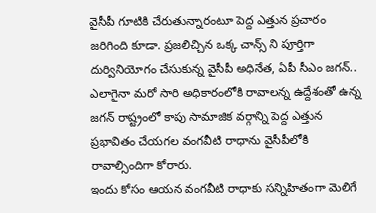వైసీపీ గూటికి చేరుతున్నారంటూ పెద్ద ఎత్తున ప్రచారం జరిగింది కూడా. ప్రజలిచ్చిన ఒక్క చాన్స్ ని పూర్తిగా దుర్వినియోగం చేసుకున్న వైసీపీ అధినేత, ఏపీ సీఎం జగన్.. ఎలాగైనా మరో సారి అధికారంలోకి రావాలన్న ఉద్దేశంతో ఉన్న జగన్ రాష్ట్రంలో కాపు సామాజిక వర్గాన్ని పెద్ద ఎత్తున ప్రభావితం చేయగల వంగవీటి రాధాను వైసీపీలోకి రావాల్సిందిగా కోరారు.
ఇందు కోసం ఆయన వంగవీటి రాధాకు సన్నిహితంగా మెలిగే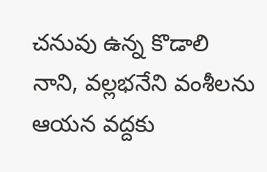చనువు ఉన్న కొడాలి నాని, వల్లభనేని వంశీలను ఆయన వద్దకు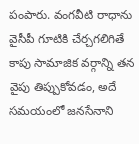పంపారు. వంగవీటి రాధాను వైసీపీ గూటికి చేర్చగలిగితే కాపు సామాజిక వర్గాన్ని తన వైపు తిప్పుకోవడం, అదే సమయంలో జనసేనాని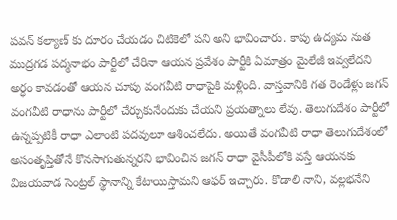పవన్ కల్యాణ్ కు దూరం చేయడం చిటికెలో పని అని భావించారు. కాపు ఉద్యమ నుత ముద్రగడ పద్మనాభం పార్టీలో చేరినా ఆయన ప్రవేశం పార్టీకి ఏమాత్రం మైలేజీ ఇవ్వలేదని అర్ధం కావడంతో ఆయన చూపు వంగవీటి రాధాపైకి మళ్లింది. వాస్తవానికి గత రెండేళ్లు జగన్ వంగవీటి రాధాను పార్టీలో చేర్చుకునేందుకు చేయని ప్రయత్నాలు లేవు. తెలుగుదేశం పార్టీలో ఉన్నప్పటికీ రాధా ఎలాంటి పదవులూ ఆశించలేదు. అయితే వంగవీటి రాధా తెలుగుదేశంలో అసంతృప్తితోనే కొనసాగుతున్నరని భావించిన జగన్ రాధా వైసీపీలోకి వస్తే ఆయనకు విజయవాడ సెంట్రల్ స్థానాన్ని కేటాయిస్తామని ఆఫర్ ఇచ్చారు. కొడాలి నాని, వల్లభనేని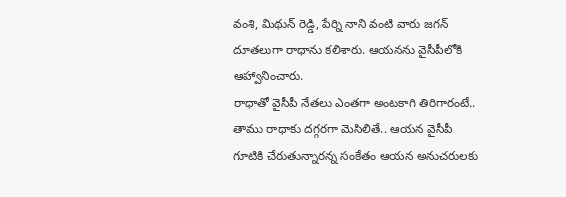వంశి, మిథున్ రెడ్డి, పేర్ని నాని వంటి వారు జగన్ దూతలుగా రాధాను కలిశారు. ఆయనను వైసీపీలోకి ఆహ్వానించారు.
రాధాతో వైసీపీ నేతలు ఎంతగా అంటకాగి తిరిగారంటే.. తాము రాధాకు దగ్గరగా మెసిలితే.. ఆయన వైసీపీ గూటికి చేరుతున్నారన్న సంకేతం ఆయన అనుచరులకు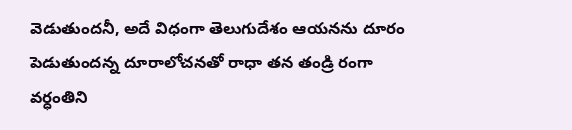వెడుతుందనీ, అదే విధంగా తెలుగుదేశం ఆయనను దూరం పెడుతుందన్న దూరాలోచనతో రాధా తన తండ్రి రంగా వర్ధంతిని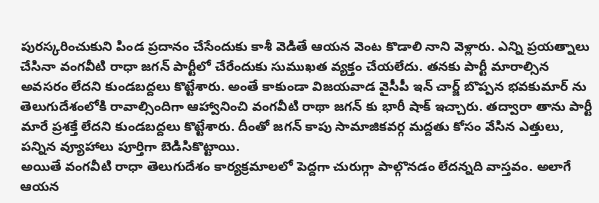పురస్కరించుకుని పిండ ప్రదానం చేసేందుకు కాశీ వెడితే ఆయన వెంట కొడాలి నాని వెళ్లారు. ఎన్ని ప్రయత్నాలు చేసినా వంగవీటి రాధా జగన్ పార్టీలో చేరేందుకు సుముఖత వ్యక్తం చేయలేదు. తనకు పార్టీ మారాల్సిన అవసరం లేదని కుండబద్దలు కొట్టేశారు. అంతే కాకుండా విజయవాడ వైసీపీ ఇన్ చార్జ్ బొప్పన భవకుమార్ ను తెలుగుదేశంలోకి రావాల్సిందిగా ఆహ్వానించి వంగవీటి రాథా జగన్ కు భారీ షాక్ ఇచ్చారు. తద్వారా తాను పార్టీ మారే ప్రశక్తే లేదని కుండబద్దలు కొట్టేశారు. దీంతో జగన్ కాపు సామాజికవర్గ మద్దతు కోసం వేసిన ఎత్తులు, పన్నిన వ్యూహాలు పూర్తిగా బెడిసికొట్టాయి.
అయితే వంగవీటి రాధా తెలుగుదేశం కార్యక్రమాలలో పెద్దగా చురుగ్గా పాల్గొనడం లేదన్నది వాస్తవం. అలాగే ఆయన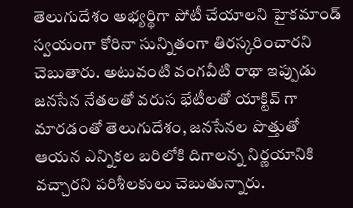తెలుగుదేశం అభ్యర్థిగా పోటీ చేయాలని హైకమాండ్ స్వయంగా కోరినా సున్నితంగా తిరస్కరించారని చెబుతారు. అటువంటి వంగవీటి రాథా ఇప్పుడు జనసేన నేతలతో వరుస భేటీలతో యాక్టివ్ గా మారడంతో తెలుగుదేశం, జనసేనల పొత్తుతో ఆయన ఎన్నికల బరిలోకి దిగాలన్న నిర్ణయానికి వచ్చారని పరిశీలకులు చెబుతున్నారు.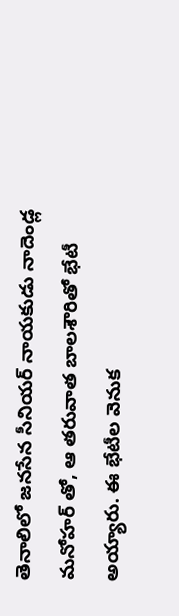తెనాలిలో జనసేన సీనియర్ నాయకుడు నాదెండ్ల మనోహర్ తో, ఆ తరువాత బాలశౌరితో భేటీ అయ్యారు. ఈ భేటీల వెనుక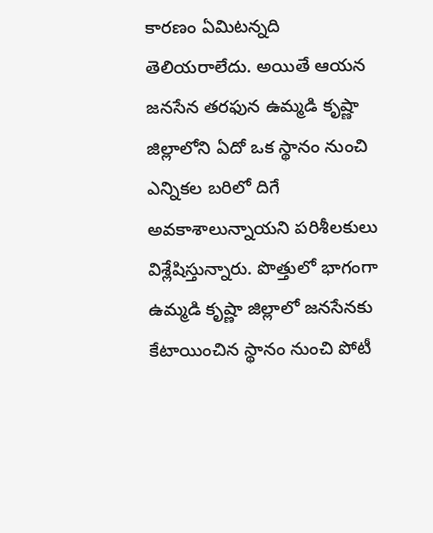కారణం ఏమిటన్నది తెలియరాలేదు. అయితే ఆయన జనసేన తరఫున ఉమ్మడి కృష్ణా జిల్లాలోని ఏదో ఒక స్థానం నుంచి ఎన్నికల బరిలో దిగే అవకాశాలున్నాయని పరిశీలకులు విశ్లేషిస్తున్నారు. పొత్తులో భాగంగా ఉమ్మడి కృష్ణా జిల్లాలో జనసేనకు కేటాయించిన స్థానం నుంచి పోటీ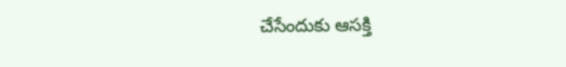చేసేందుకు ఆసక్తి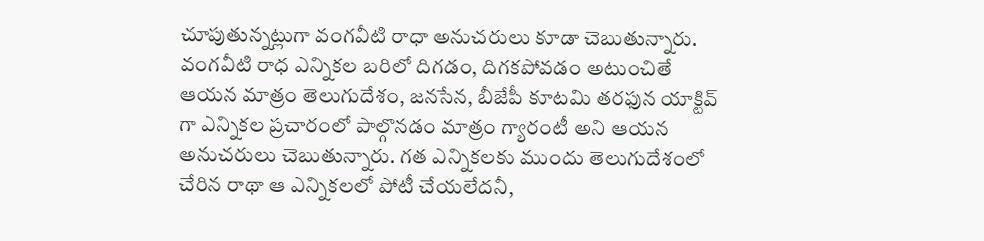చూపుతున్నట్లుగా వంగవీటి రాధా అనుచరులు కూడా చెబుతున్నారు. వంగవీటి రాధ ఎన్నికల బరిలో దిగడం, దిగకపోవడం అటుంచితే ఆయన మాత్రం తెలుగుదేశం, జనసేన, బీజేపీ కూటమి తరఫున యాక్టివ్ గా ఎన్నికల ప్రచారంలో పాల్గొనడం మాత్రం గ్యారంటీ అని ఆయన అనుచరులు చెబుతున్నారు. గత ఎన్నికలకు ముందు తెలుగుదేశంలో చేరిన రాథా ఆ ఎన్నికలలో పోటీ చేయలేదనీ,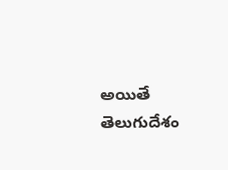అయితే తెలుగుదేశం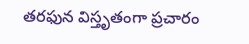తరఫున విస్తృతంగా ప్రచారం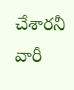చేశారనీ వారీ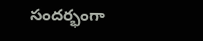సందర్భంగా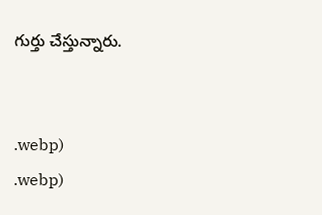గుర్తు చేస్తున్నారు.


.webp)
.webp)